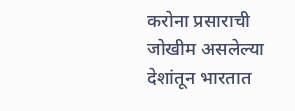करोना प्रसाराची जोखीम असलेल्या देशांतून भारतात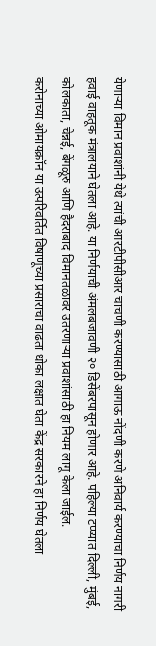येणाऱ्या विमान प्रवाशांनी येथे त्यांची आरटीपीसीआर चाचणी करण्यासाठी आगाऊ नोंदणी करणे अनिवार्य करण्याचा निर्णय नागरी हवाई वाहतूक मंत्रालयाने घेतला आहे. या निर्णयाची अंमलबजावणी २० डिसेंबरपासून होणार आहे. पहिल्या टप्प्यात दिल्ली, मुंबई, कोलकाता, चेन्नई, बेंगळूरु आणि हैदराबाद विमानतळावर उतरणाऱ्या प्रवाशांसाठी हा नियम लागू केला जाईल.
करोनाच्या ओमायक्रॉन या उत्परिवर्तित विषाणूच्या प्रसाराचा वाढता धोका लक्षात घेता केंद्र सरकारने हा निर्णय घेतला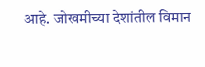आहे. जोखमीच्या देशांतील विमान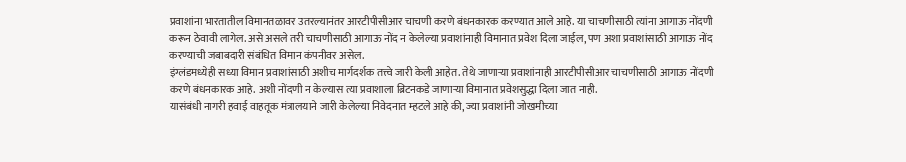प्रवाशांना भारतातील विमानतळावर उतरल्यानंतर आरटीपीसीआर चाचणी करणे बंधनकारक करण्यात आले आहे. या चाचणीसाठी त्यांना आगाऊ नोंदणी करून ठेवावी लागेल. असे असले तरी चाचणीसाठी आगाऊ नोंद न केलेल्या प्रवाशांनाही विमानात प्रवेश दिला जाईल, पण अशा प्रवाशांसाठी आगाऊ नोंद करण्याची जबाबदारी संबंधित विमान कंपनीवर असेल.
इंग्लंडमध्येही सध्या विमान प्रवाशांसाठी अशीच मार्गदर्शक तत्त्वे जारी केली आहेत. तेथे जाणाऱ्या प्रवाशांनाही आरटीपीसीआर चाचणीसाठी आगाऊ नोंदणी करणे बंधनकारक आहे. अशी नोंदणी न केल्यास त्या प्रवाशाला ब्रिटनकडे जाणाऱ्या विमानात प्रवेशसुद्धा दिला जात नाही.
यासंबंधी नागरी हवाई वाहतूक मंत्रालयाने जारी केलेल्या निवेदनात म्हटले आहे की, ज्या प्रवाशांनी जोखमीच्या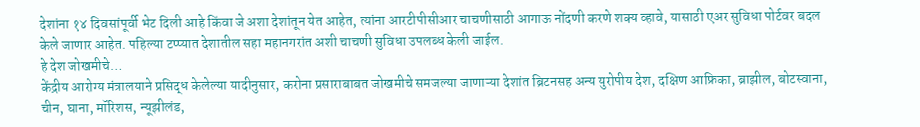देशांना १४ दिवसांपूर्वी भेट दिली आहे किंवा जे अशा देशांतून येत आहेत, त्यांना आरटीपीसीआर चाचणीसाठी आगाऊ नोंदणी करणे शक्य व्हावे, यासाठी एअर सुविधा पोर्टवर बदल केले जाणार आहेत. पहिल्या टप्प्यात देशातील सहा महानगरांत अशी चाचणी सुविधा उपलब्ध केली जाईल.
हे देश जोखमीचे…
केंद्रीय आरोग्य मंत्रालयाने प्रसिद्ध केलेल्या यादीनुसार, करोना प्रसाराबाबत जोखमीचे समजल्या जाणाऱ्या देशांत ब्रिटनसह अन्य युरोपीय देश, दक्षिण आफ्रिका, ब्राझील, बोटस्वाना, चीन, घाना, मॉरिशस, न्यूझीलंड,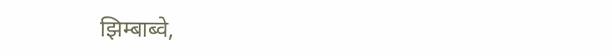झिम्बाब्वे,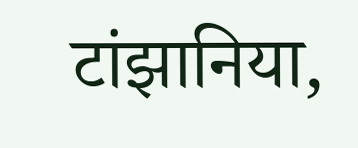टांझानिया,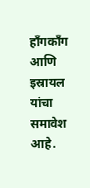हाँगकाँग आणि इस्रायल यांचा समावेश आहे.